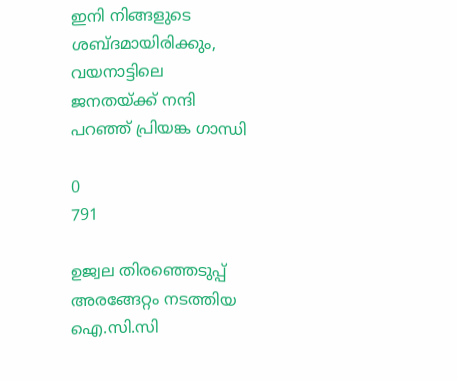ഇനി നിങ്ങളുടെ ശബ്ദമായിരിക്കും, വയനാട്ടിലെ ജനതയ്ക്ക് നന്ദി പറഞ്ഞ് പ്രിയങ്ക ഗാന്ധി

0
791

ഉജ്വല തിരഞ്ഞെടുപ്പ് അരങ്ങേറ്റം നടത്തിയ ഐ.സി.സി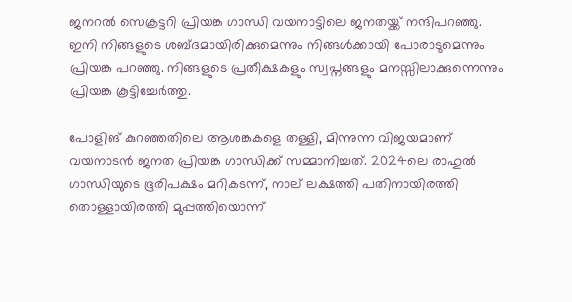ജനറല്‍ സെക്രട്ടറി പ്രിയങ്ക ഗാന്ധി വയനാട്ടിലെ ജനതയ്ക്ക് നന്ദിപറഞ്ഞു. ഇനി നിങ്ങളുടെ ശബ്ദമായിരിക്കുമെന്നും നിങ്ങള്‍ക്കായി പോരാടുമെന്നും പ്രിയങ്ക പറഞ്ഞു. നിങ്ങളുടെ പ്രതീക്ഷകളും സ്വപ്നങ്ങളും മനസ്സിലാക്കുന്നെന്നും പ്രിയങ്ക കൂട്ടിച്ചേര്‍ത്തു.

പോളിങ് കുറഞ്ഞതിലെ ആശങ്കകളെ തള്ളി, മിന്നുന്ന വിജയമാണ് വയനാടന്‍ ജനത പ്രിയങ്ക ഗാന്ധിക്ക് സമ്മാനിച്ചത്. 2024ലെ രാഹുല്‍ ഗാന്ധിയുടെ ഭൂരിപക്ഷം മറികടന്ന്, നാല് ലക്ഷത്തി പതിനായിരത്തി തൊള്ളായിരത്തി മുപ്പത്തിയൊന്ന്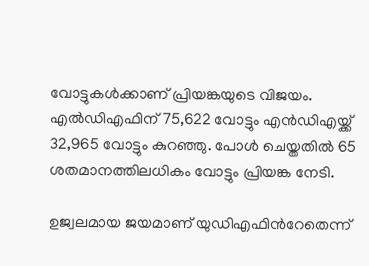വോട്ടുകള്‍ക്കാണ് പ്രിയങ്കയുടെ വിജയം.  എല്‍ഡിഎഫിന് 75,622 വോട്ടും എന്‍‍ഡിഎയ്ക്ക് 32,965 വോട്ടും കുറ‍ഞ്ഞു. പോള്‍ ചെയ്തതില്‍ 65 ശതമാനത്തിലധികം വോട്ടും പ്രിയങ്ക നേടി.

ഉജ്വലമായ ജയമാണ് യുഡിഎഫിന്‍റേതെന്ന്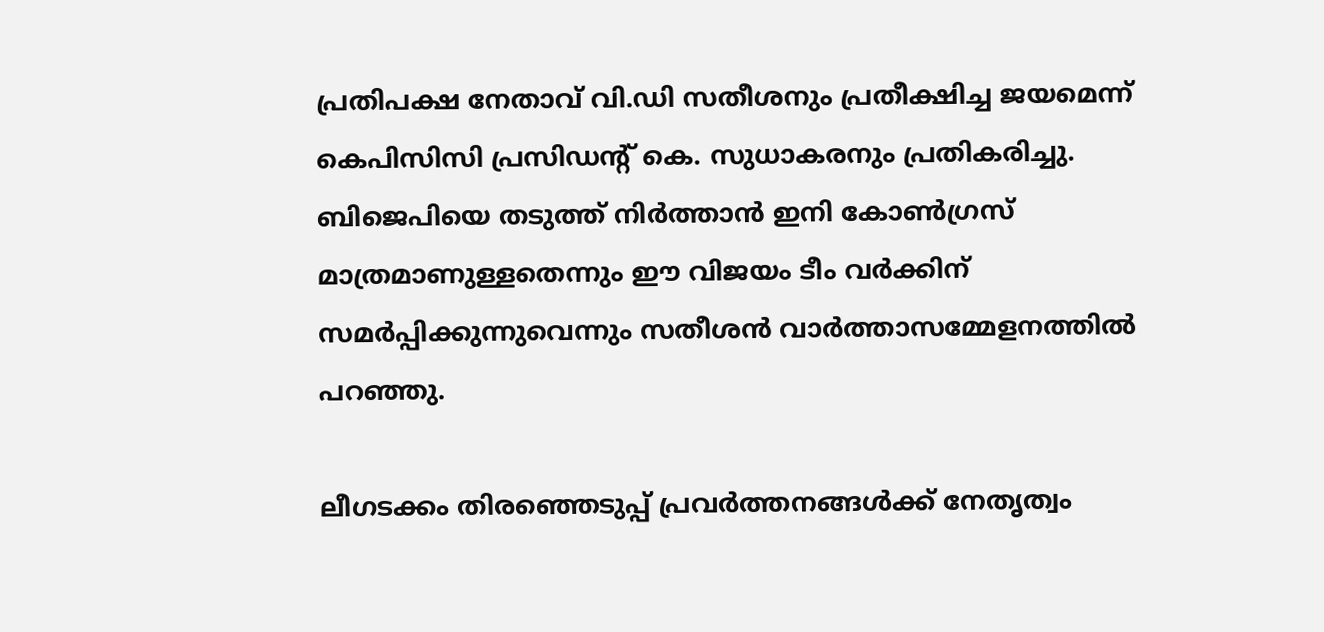പ്രതിപക്ഷ നേതാവ് വി.ഡി സതീശനും പ്രതീക്ഷിച്ച ജയമെന്ന് കെപിസിസി പ്രസിഡന്‍റ് കെ. സുധാകരനും പ്രതികരിച്ചു. ബിജെപിയെ തടുത്ത് നിര്‍ത്താന്‍ ഇനി കോണ്‍ഗ്രസ് മാത്രമാണുള്ളതെന്നും ഈ വിജയം ടീം വര്‍ക്കിന് സമര്‍പ്പിക്കുന്നുവെന്നും സതീശന്‍ വാര്‍ത്താസമ്മേളനത്തില്‍ പറഞ്ഞു.

ലീഗടക്കം തിരഞ്ഞെടുപ്പ് പ്രവര്‍ത്തനങ്ങള്‍ക്ക് നേതൃത്വം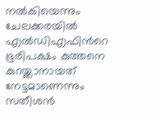നല്‍കിയെന്നും ചേലക്കരയില്‍ എല്‍ഡിഎഫിന്‍റെ ഭൂരിപക്ഷം കുത്തനെ കുറയ്ക്കാനായത് നേട്ടമാണെന്നും സതീശന്‍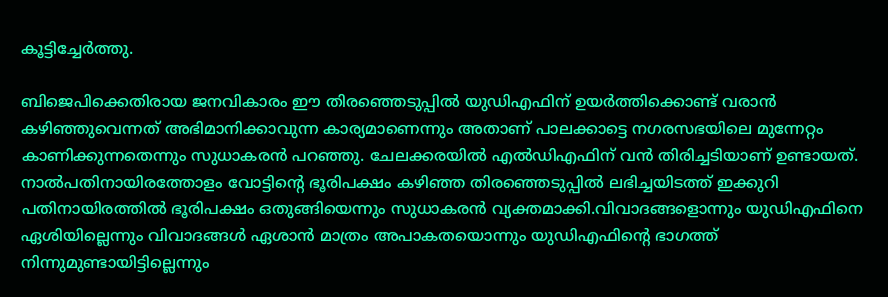കൂട്ടിച്ചേര്‍ത്തു.

ബിജെപിക്കെതിരായ ജനവികാരം ഈ തിരഞ്ഞെടുപ്പില്‍ യുഡിഎഫിന് ഉയര്‍ത്തിക്കൊണ്ട് വരാന്‍ കഴിഞ്ഞുവെന്നത് അഭിമാനിക്കാവുന്ന കാര്യമാണെന്നും അതാണ് പാലക്കാട്ടെ നഗരസഭയിലെ മുന്നേറ്റം കാണിക്കുന്നതെന്നും സുധാകരന്‍ പറഞ്ഞു. ചേലക്കരയില്‍ എല്‍ഡിഎഫിന് വന്‍ തിരിച്ചടിയാണ് ഉണ്ടായത്. നാല്‍പതിനായിരത്തോളം വോട്ടിന്‍റെ ഭൂരിപക്ഷം കഴിഞ്ഞ തിരഞ്ഞെടുപ്പില്‍ ലഭിച്ചയിടത്ത് ഇക്കുറി പതിനായിരത്തില്‍ ഭൂരിപക്ഷം ഒതുങ്ങിയെന്നും സുധാകരന്‍ വ്യക്തമാക്കി.വിവാദങ്ങളൊന്നും യുഡിഎഫിനെ ഏശിയില്ലെന്നും വിവാദങ്ങള്‍ ഏശാന്‍ മാത്രം അപാകതയൊന്നും യുഡിഎഫിന്‍റെ ഭാഗത്ത് നിന്നുമുണ്ടായിട്ടില്ലെന്നും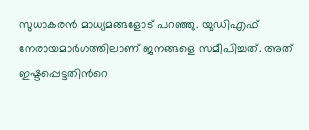സുധാകരന്‍ മാധ്യമങ്ങളോട് പറഞ്ഞു. യുഡിഎഫ് നേരായമാര്‍ഗത്തിലാണ് ജനങ്ങളെ സമീപിച്ചത്. അത് ഇഷ്ടപ്പെട്ടതിന്‍റെ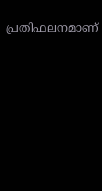പ്രതിഫലനമാണ്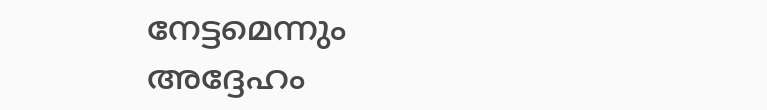നേട്ടമെന്നും അദ്ദേഹം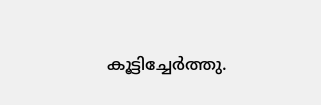കൂട്ടിച്ചേര്‍ത്തു.